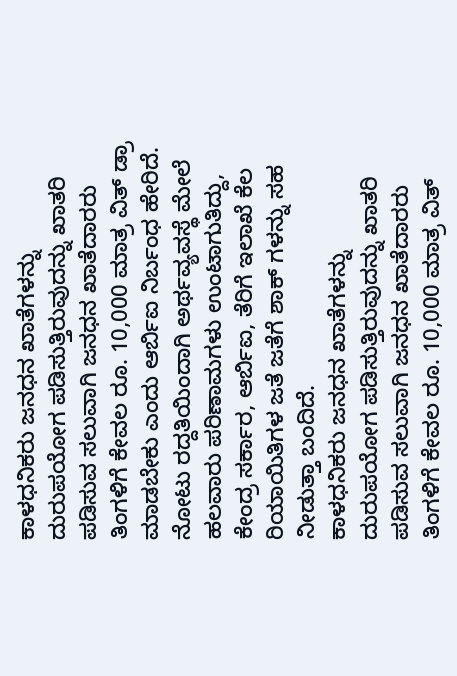ಕಾಳಧನಿಕರು ಜನಧನ ಖಾತೆಗಳನ್ನು ದುರುಪಯೋಗ ಪಡಿಸುತ್ತಿರುವುದನ್ನು ಖಾತರಿ ಪಡಿಸುವ ಸಲುವಾಗಿ ಜನಧನ ಖಾತೆದಾರರು ತಿಂಗಳಿಗೆ ಕೇವಲ ರೂ. 10,000 ಮಾತ್ರ ವಿತ್ ಡ್ರಾ ಮಾಡಬೇಕು ಎಂದು ಆರ್ಬಿಐ ನಿರ್ಬಂಧ ಹೇರಿದೆ.
ನೋಟು ರದ್ದತಿಯಿಂದಾಗಿ ಅರ್ಥವ್ಯವಸ್ಥೆ ಮೇಲೆ ಹಲವಾರು ಪರಿಣಾಮಗಳು ಉಂಟಾಗುತಿದ್ದು, ಕೇಂದ್ರ ಸರ್ಕಾರ, ಆರ್ಬಿಐ, ತೆರಿಗೆ ಇಲಾಖೆ ಕೆಲ ರಿಯಾಯಿತಿಗಳ ಜತೆ ಜತೆಗೆ ಶಾಕ್ ಗಳನ್ನು ಸಹ ನೀಡುತ್ತಾ ಬಂದಿದೆ.
ಕಾಳಧನಿಕರು ಜನಧನ ಖಾತೆಗಳನ್ನು ದುರುಪಯೋಗ ಪಡಿಸುತ್ತಿರುವುದನ್ನು ಖಾತರಿ ಪಡಿಸುವ ಸಲುವಾಗಿ ಜನಧನ ಖಾತೆದಾರರು ತಿಂಗಳಿಗೆ ಕೇವಲ ರೂ. 10,000 ಮಾತ್ರ ವಿತ್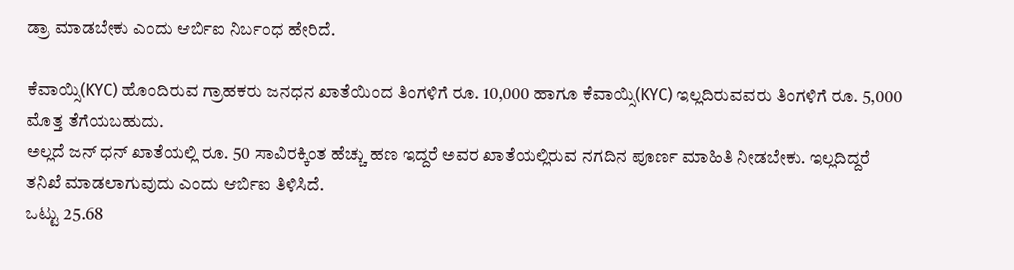ಡ್ರಾ ಮಾಡಬೇಕು ಎಂದು ಆರ್ಬಿಐ ನಿರ್ಬಂಧ ಹೇರಿದೆ.

ಕೆವಾಯ್ಸಿ(KYC) ಹೊಂದಿರುವ ಗ್ರಾಹಕರು ಜನಧನ ಖಾತೆಯಿಂದ ತಿಂಗಳಿಗೆ ರೂ. 10,000 ಹಾಗೂ ಕೆವಾಯ್ಸಿ(KYC) ಇಲ್ಲದಿರುವವರು ತಿಂಗಳಿಗೆ ರೂ. 5,000 ಮೊತ್ತ ತೆಗೆಯಬಹುದು.
ಅಲ್ಲದೆ ಜನ್ ಧನ್ ಖಾತೆಯಲ್ಲಿ ರೂ. 50 ಸಾವಿರಕ್ಕಿಂತ ಹೆಚ್ಚು ಹಣ ಇದ್ದರೆ ಅವರ ಖಾತೆಯಲ್ಲಿರುವ ನಗದಿನ ಪೂರ್ಣ ಮಾಹಿತಿ ನೀಡಬೇಕು. ಇಲ್ಲದಿದ್ದರೆ ತನಿಖೆ ಮಾಡಲಾಗುವುದು ಎಂದು ಆರ್ಬಿಐ ತಿಳಿಸಿದೆ.
ಒಟ್ಟು 25.68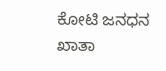ಕೋಟಿ ಜನಧನ ಖಾತಾ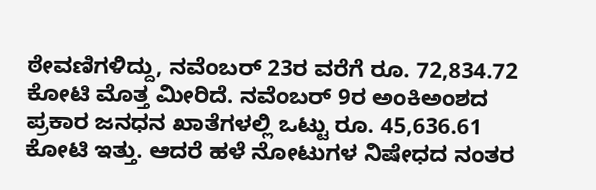ಠೇವಣಿಗಳಿದ್ದು, ನವೆಂಬರ್ 23ರ ವರೆಗೆ ರೂ. 72,834.72 ಕೋಟಿ ಮೊತ್ತ ಮೀರಿದೆ. ನವೆಂಬರ್ 9ರ ಅಂಕಿಅಂಶದ ಪ್ರಕಾರ ಜನಧನ ಖಾತೆಗಳಲ್ಲಿ ಒಟ್ಟು ರೂ. 45,636.61 ಕೋಟಿ ಇತ್ತು. ಆದರೆ ಹಳೆ ನೋಟುಗಳ ನಿಷೇಧದ ನಂತರ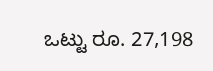ಒಟ್ಟು ರೂ. 27,198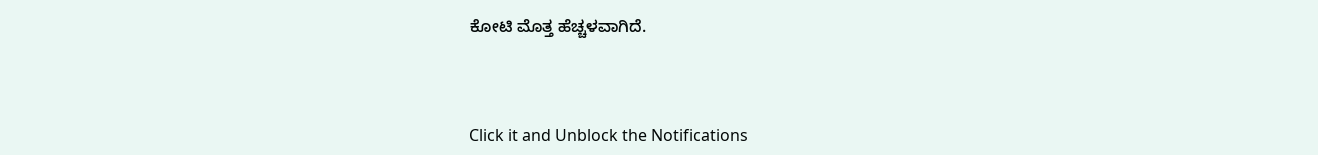ಕೋಟಿ ಮೊತ್ತ ಹೆಚ್ಚಳವಾಗಿದೆ.



Click it and Unblock the Notifications